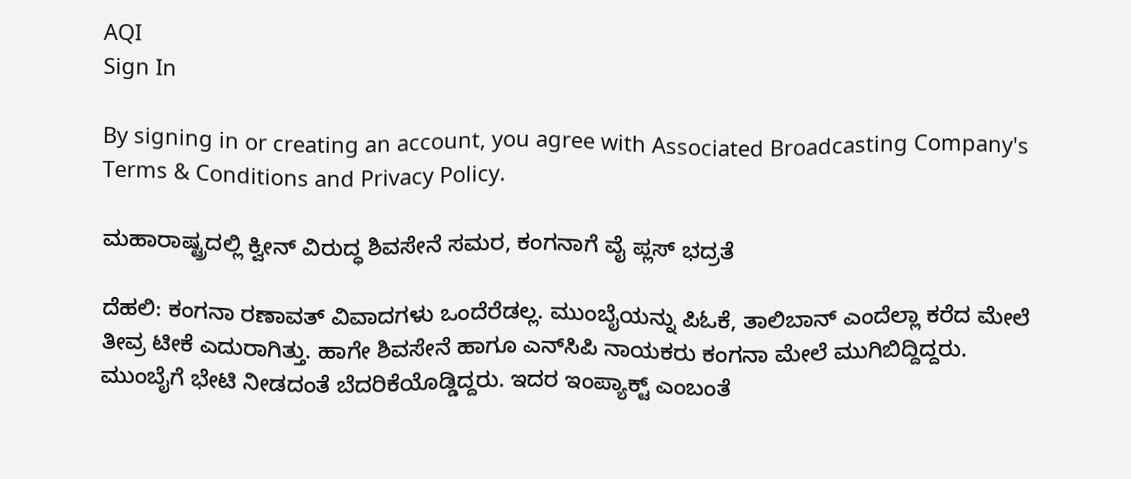AQI
Sign In

By signing in or creating an account, you agree with Associated Broadcasting Company's Terms & Conditions and Privacy Policy.

ಮಹಾರಾಷ್ಟ್ರದಲ್ಲಿ ಕ್ವೀನ್ ವಿರುದ್ಧ ಶಿವಸೇನೆ ಸಮರ, ಕಂಗನಾಗೆ ವೈ ಪ್ಲಸ್ ಭದ್ರತೆ

ದೆಹಲಿ: ಕಂಗನಾ ರಣಾವತ್‌ ವಿವಾದಗಳು ಒಂದೆರೆಡಲ್ಲ. ಮುಂಬೈಯನ್ನು ಪಿಓಕೆ, ತಾಲಿಬಾನ್ ಎಂದೆಲ್ಲಾ ಕರೆದ ಮೇಲೆ ತೀವ್ರ ಟೀಕೆ ಎದುರಾಗಿತ್ತು. ಹಾಗೇ ಶಿವಸೇನೆ ಹಾಗೂ ಎನ್‌ಸಿಪಿ ನಾಯಕರು ಕಂಗನಾ ಮೇಲೆ ಮುಗಿಬಿದ್ದಿದ್ದರು. ಮುಂಬೈಗೆ ಭೇಟಿ ನೀಡದಂತೆ ಬೆದರಿಕೆಯೊಡ್ಡಿದ್ದರು. ಇದರ ಇಂಪ್ಯಾಕ್ಟ್ ಎಂಬಂತೆ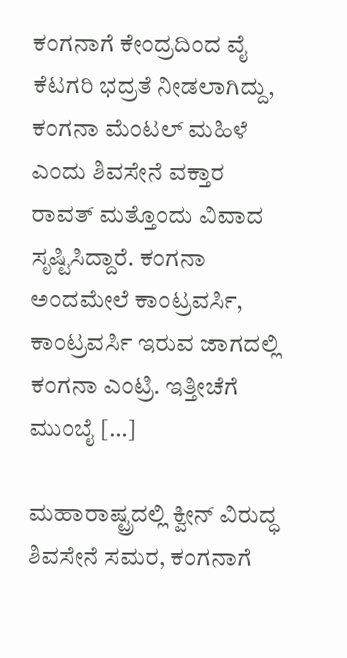ಕಂಗನಾಗೆ ಕೇಂದ್ರದಿಂದ ವೈ ಕೆಟಗರಿ ಭದ್ರತೆ ನೀಡಲಾಗಿದ್ದು, ಕಂಗನಾ ಮೆಂಟಲ್ ಮಹಿಳೆ ಎಂದು ಶಿವಸೇನೆ ವಕ್ತಾರ ರಾವತ್ ಮತ್ತೊಂದು ವಿವಾದ ಸೃಷ್ಟಿಸಿದ್ದಾರೆ. ಕಂಗನಾ ಅಂದಮೇಲೆ ಕಾಂಟ್ರವರ್ಸಿ, ಕಾಂಟ್ರವರ್ಸಿ ಇರುವ ಜಾಗದಲ್ಲಿ ಕಂಗನಾ ಎಂಟ್ರಿ. ಇತ್ತೀಚೆಗೆ ಮುಂಬೈ […]

ಮಹಾರಾಷ್ಟ್ರದಲ್ಲಿ ಕ್ವೀನ್ ವಿರುದ್ಧ ಶಿವಸೇನೆ ಸಮರ, ಕಂಗನಾಗೆ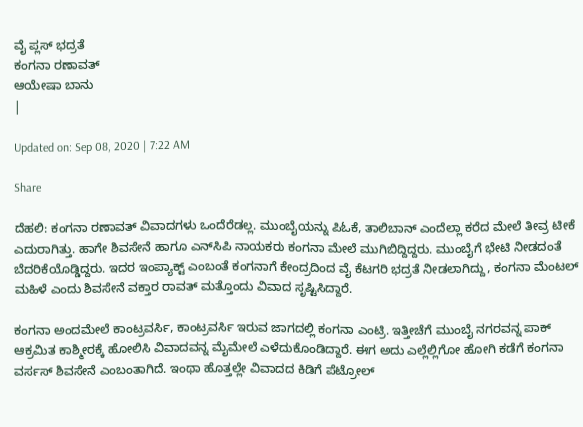ವೈ ಪ್ಲಸ್ ಭದ್ರತೆ
ಕಂಗನಾ ರಣಾವತ್
ಆಯೇಷಾ ಬಾನು
|

Updated on: Sep 08, 2020 | 7:22 AM

Share

ದೆಹಲಿ: ಕಂಗನಾ ರಣಾವತ್‌ ವಿವಾದಗಳು ಒಂದೆರೆಡಲ್ಲ. ಮುಂಬೈಯನ್ನು ಪಿಓಕೆ, ತಾಲಿಬಾನ್ ಎಂದೆಲ್ಲಾ ಕರೆದ ಮೇಲೆ ತೀವ್ರ ಟೀಕೆ ಎದುರಾಗಿತ್ತು. ಹಾಗೇ ಶಿವಸೇನೆ ಹಾಗೂ ಎನ್‌ಸಿಪಿ ನಾಯಕರು ಕಂಗನಾ ಮೇಲೆ ಮುಗಿಬಿದ್ದಿದ್ದರು. ಮುಂಬೈಗೆ ಭೇಟಿ ನೀಡದಂತೆ ಬೆದರಿಕೆಯೊಡ್ಡಿದ್ದರು. ಇದರ ಇಂಪ್ಯಾಕ್ಟ್ ಎಂಬಂತೆ ಕಂಗನಾಗೆ ಕೇಂದ್ರದಿಂದ ವೈ ಕೆಟಗರಿ ಭದ್ರತೆ ನೀಡಲಾಗಿದ್ದು, ಕಂಗನಾ ಮೆಂಟಲ್ ಮಹಿಳೆ ಎಂದು ಶಿವಸೇನೆ ವಕ್ತಾರ ರಾವತ್ ಮತ್ತೊಂದು ವಿವಾದ ಸೃಷ್ಟಿಸಿದ್ದಾರೆ.

ಕಂಗನಾ ಅಂದಮೇಲೆ ಕಾಂಟ್ರವರ್ಸಿ, ಕಾಂಟ್ರವರ್ಸಿ ಇರುವ ಜಾಗದಲ್ಲಿ ಕಂಗನಾ ಎಂಟ್ರಿ. ಇತ್ತೀಚೆಗೆ ಮುಂಬೈ ನಗರವನ್ನ ಪಾಕ್‌ ಆಕ್ರಮಿತ ಕಾಶ್ಮೀರಕ್ಕೆ ಹೋಲಿಸಿ ವಿವಾದವನ್ನ ಮೈಮೇಲೆ ಎಳೆದುಕೊಂಡಿದ್ದಾರೆ. ಈಗ ಅದು ಎಲ್ಲೆಲ್ಲಿಗೋ ಹೋಗಿ ಕಡೆಗೆ ಕಂಗನಾ ವರ್ಸಸ್ ಶಿವಸೇನೆ ಎಂಬಂತಾಗಿದೆ. ಇಂಥಾ ಹೊತ್ತಲ್ಲೇ ವಿವಾದದ ಕಿಡಿಗೆ ಪೆಟ್ರೋಲ್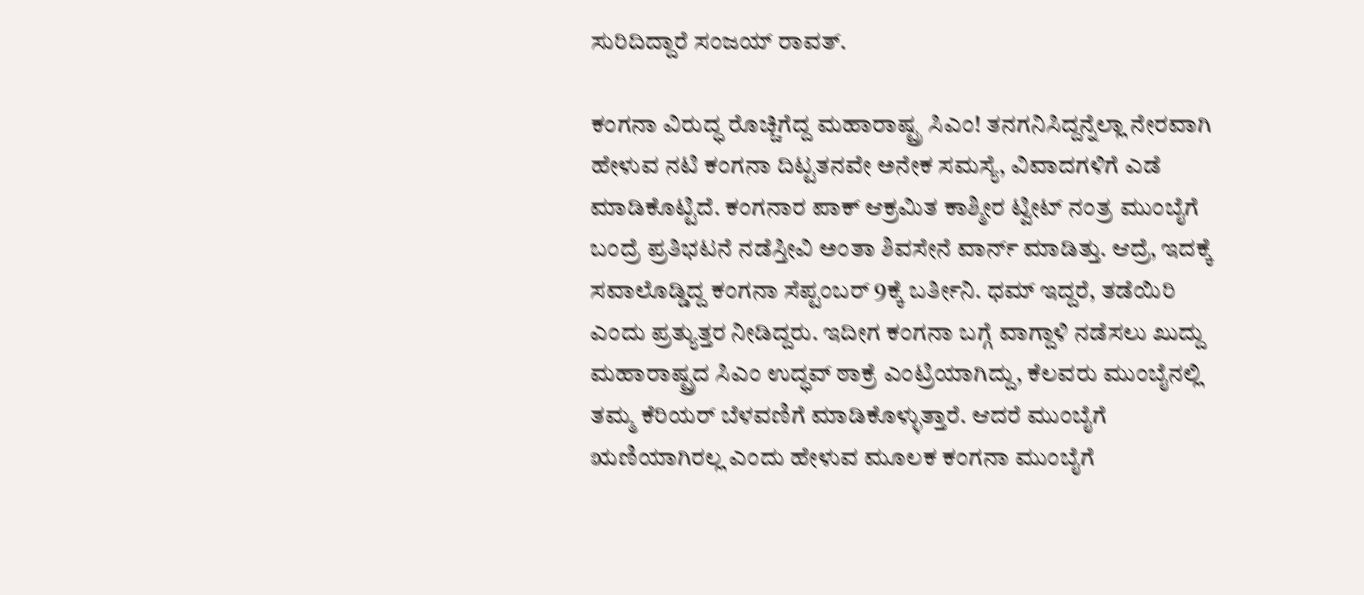ಸುರಿದಿದ್ದಾರೆ ಸಂಜಯ್ ರಾವತ್.

ಕಂಗನಾ ವಿರುದ್ಧ ರೊಚ್ಚಿಗೆದ್ದ ಮಹಾರಾಷ್ಟ್ರ ಸಿಎಂ! ತನಗನಿಸಿದ್ದನ್ನೆಲ್ಲಾ ನೇರವಾಗಿ ಹೇಳುವ ನಟಿ ಕಂಗನಾ ದಿಟ್ಟತನವೇ ಅನೇಕ ಸಮಸ್ಯೆ, ವಿವಾದಗಳಿಗೆ ಎಡೆ ಮಾಡಿಕೊಟ್ಟಿದೆ. ಕಂಗನಾರ ಪಾಕ್‌ ಆಕ್ರಮಿತ ಕಾಶ್ಮೀರ ಟ್ವೀಟ್‌ ನಂತ್ರ ಮುಂಬೈಗೆ ಬಂದ್ರೆ ಪ್ರತಿಭಟನೆ ನಡೆಸ್ತೀವಿ ಅಂತಾ ಶಿವಸೇನೆ ವಾರ್ನ್‌ ಮಾಡಿತ್ತು. ಆದ್ರೆ, ಇದಕ್ಕೆ ಸವಾಲೊಡ್ಡಿದ್ದ ಕಂಗನಾ ಸೆಪ್ಟಂಬರ್ 9ಕ್ಕೆ ಬರ್ತೀನಿ. ಧಮ್ ಇದ್ದರೆ, ತಡೆಯಿರಿ ಎಂದು ಪ್ರತ್ಯುತ್ತರ ನೀಡಿದ್ದರು. ಇದೀಗ ಕಂಗನಾ ಬಗ್ಗೆ ವಾಗ್ದಾಳಿ ನಡೆಸಲು ಖುದ್ದು ಮಹಾರಾಷ್ಟ್ರದ ಸಿಎಂ ಉದ್ಧವ್ ಠಾಕ್ರೆ ಎಂಟ್ರಿಯಾಗಿದ್ದು, ಕೆಲವರು ಮುಂಬೈನಲ್ಲಿ ತಮ್ಮ ಕೆರಿಯರ್ ಬೆಳವಣಿಗೆ ಮಾಡಿಕೊಳ್ಳುತ್ತಾರೆ. ಆದರೆ ಮುಂಬೈಗೆ ಋಣಿಯಾಗಿರಲ್ಲ ಎಂದು ಹೇಳುವ ಮೂಲಕ ಕಂಗನಾ ಮುಂಬೈಗೆ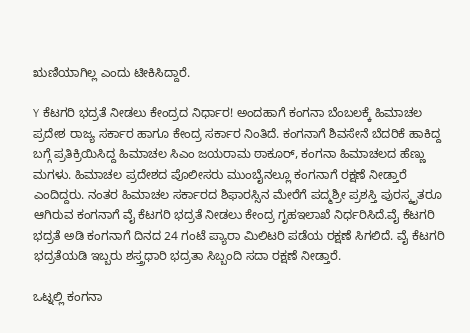ಋಣಿಯಾಗಿಲ್ಲ ಎಂದು ಟೀಕಿಸಿದ್ದಾರೆ.

Y ಕೆಟಗರಿ ಭದ್ರತೆ ನೀಡಲು ಕೇಂದ್ರದ ನಿರ್ಧಾರ! ಅಂದಹಾಗೆ ಕಂಗನಾ ಬೆಂಬಲಕ್ಕೆ ಹಿಮಾಚಲ ಪ್ರದೇಶ ರಾಜ್ಯ ಸರ್ಕಾರ ಹಾಗೂ ಕೇಂದ್ರ ಸರ್ಕಾರ ನಿಂತಿದೆ. ಕಂಗನಾಗೆ ಶಿವಸೇನೆ ಬೆದರಿಕೆ ಹಾಕಿದ್ದ ಬಗ್ಗೆ ಪ್ರತಿಕ್ರಿಯಿಸಿದ್ದ ಹಿಮಾಚಲ ಸಿಎಂ ಜಯರಾಮ ಠಾಕೂರ್, ಕಂಗನಾ ಹಿಮಾಚಲದ ಹೆಣ್ಣು ಮಗಳು. ಹಿಮಾಚಲ ಪ್ರದೇಶದ ಪೊಲೀಸರು ಮುಂಬೈನಲ್ಲೂ ಕಂಗನಾಗೆ ರಕ್ಷಣೆ ನೀಡ್ತಾರೆ ಎಂದಿದ್ದರು. ನಂತರ ಹಿಮಾಚಲ ಸರ್ಕಾರದ ಶಿಫಾರಸ್ಸಿನ ಮೇರೆಗೆ ಪದ್ಮಶ್ರೀ ಪ್ರಶಸ್ತಿ ಪುರಸ್ಕೃತರೂ ಆಗಿರುವ ಕಂಗನಾಗೆ ವೈ ಕೆಟಗರಿ ಭದ್ರತೆ ನೀಡಲು ಕೇಂದ್ರ ಗೃಹಇಲಾಖೆ ನಿರ್ಧರಿಸಿದೆ.ವೈ ಕೆಟಗರಿ ಭದ್ರತೆ ಅಡಿ ಕಂಗನಾಗೆ ದಿನದ 24 ಗಂಟೆ ಪ್ಯಾರಾ ಮಿಲಿಟರಿ ಪಡೆಯ ರಕ್ಷಣೆ ಸಿಗಲಿದೆ. ವೈ ಕೆಟಗರಿ ಭದ್ರತೆಯಡಿ ಇಬ್ಬರು ಶಸ್ತ್ರಧಾರಿ ಭದ್ರತಾ ಸಿಬ್ಬಂದಿ ಸದಾ ರಕ್ಷಣೆ ನೀಡ್ತಾರೆ.

ಒಟ್ನಲ್ಲಿ ಕಂಗನಾ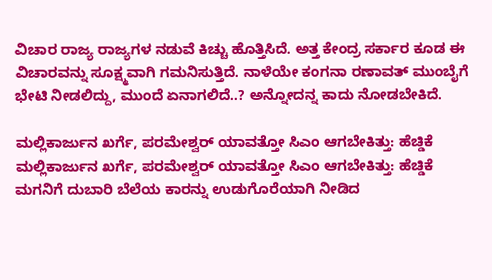ವಿಚಾರ ರಾಜ್ಯ ರಾಜ್ಯಗಳ ನಡುವೆ ಕಿಚ್ಚು ಹೊತ್ತಿಸಿದೆ. ಅತ್ತ ಕೇಂದ್ರ ಸರ್ಕಾರ ಕೂಡ ಈ ವಿಚಾರವನ್ನು ಸೂಕ್ಷ್ಮವಾಗಿ ಗಮನಿಸುತ್ತಿದೆ. ನಾಳೆಯೇ ಕಂಗನಾ ರಣಾವತ್ ಮುಂಬೈಗೆ ಭೇಟಿ ನೀಡಲಿದ್ದು, ಮುಂದೆ ಏನಾಗಲಿದೆ..? ಅನ್ನೋದನ್ನ ಕಾದು ನೋಡಬೇಕಿದೆ.

ಮಲ್ಲಿಕಾರ್ಜುನ ಖರ್ಗೆ, ಪರಮೇಶ್ವರ್ ಯಾವತ್ತೋ ಸಿಎಂ ಆಗಬೇಕಿತ್ತು: ಹೆಚ್ಡಿಕೆ
ಮಲ್ಲಿಕಾರ್ಜುನ ಖರ್ಗೆ, ಪರಮೇಶ್ವರ್ ಯಾವತ್ತೋ ಸಿಎಂ ಆಗಬೇಕಿತ್ತು: ಹೆಚ್ಡಿಕೆ
ಮಗನಿಗೆ ದುಬಾರಿ ಬೆಲೆಯ ಕಾರನ್ನು ಉಡುಗೊರೆಯಾಗಿ ನೀಡಿದ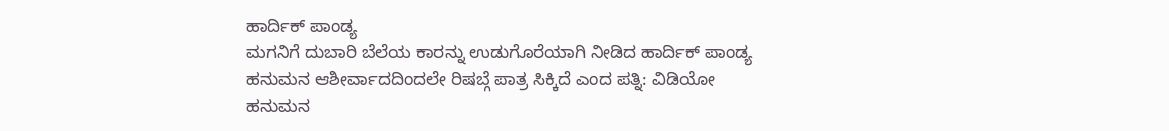ಹಾರ್ದಿಕ್ ಪಾಂಡ್ಯ
ಮಗನಿಗೆ ದುಬಾರಿ ಬೆಲೆಯ ಕಾರನ್ನು ಉಡುಗೊರೆಯಾಗಿ ನೀಡಿದ ಹಾರ್ದಿಕ್ ಪಾಂಡ್ಯ
ಹನುಮನ ಆಶೀರ್ವಾದದಿಂದಲೇ ರಿಷಬ್ಗೆ ಪಾತ್ರ ಸಿಕ್ಕಿದೆ ಎಂದ ಪತ್ನಿ: ವಿಡಿಯೋ
ಹನುಮನ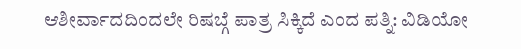ಆಶೀರ್ವಾದದಿಂದಲೇ ರಿಷಬ್ಗೆ ಪಾತ್ರ ಸಿಕ್ಕಿದೆ ಎಂದ ಪತ್ನಿ: ವಿಡಿಯೋ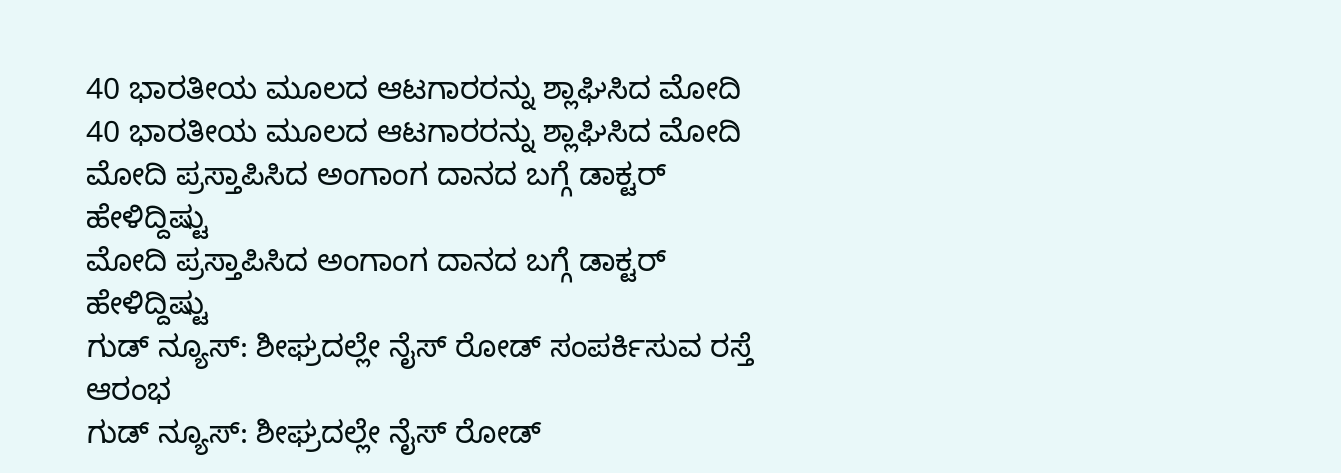40 ಭಾರತೀಯ ಮೂಲದ ಆಟಗಾರರನ್ನು ಶ್ಲಾಘಿಸಿದ ಮೋದಿ
40 ಭಾರತೀಯ ಮೂಲದ ಆಟಗಾರರನ್ನು ಶ್ಲಾಘಿಸಿದ ಮೋದಿ
ಮೋದಿ ಪ್ರಸ್ತಾಪಿಸಿದ ಅಂಗಾಂಗ ದಾನದ ಬಗ್ಗೆ ಡಾಕ್ಟರ್ ಹೇಳಿದ್ದಿಷ್ಟು
ಮೋದಿ ಪ್ರಸ್ತಾಪಿಸಿದ ಅಂಗಾಂಗ ದಾನದ ಬಗ್ಗೆ ಡಾಕ್ಟರ್ ಹೇಳಿದ್ದಿಷ್ಟು
ಗುಡ್ ನ್ಯೂಸ್: ಶೀಘ್ರದಲ್ಲೇ ನೈಸ್‌ ರೋಡ್‌ ಸಂಪರ್ಕಿಸುವ ರಸ್ತೆ ಆರಂಭ
ಗುಡ್ ನ್ಯೂಸ್: ಶೀಘ್ರದಲ್ಲೇ ನೈಸ್‌ ರೋಡ್‌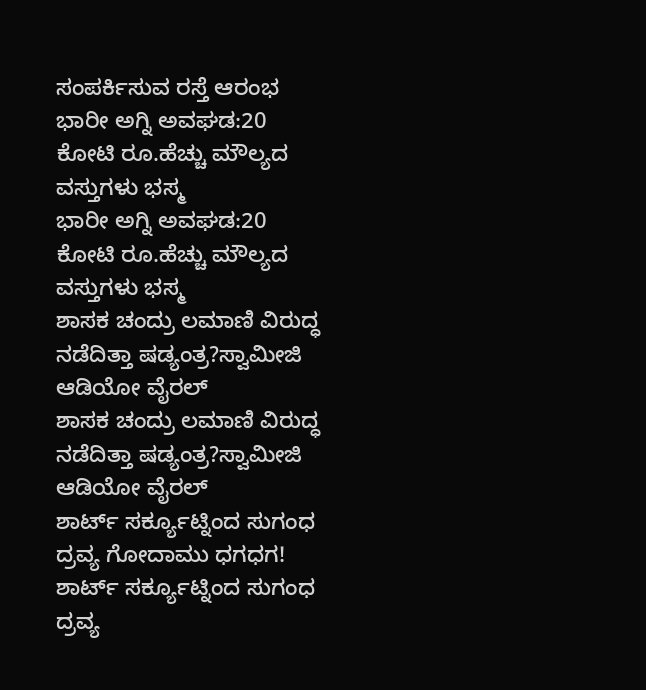ಸಂಪರ್ಕಿಸುವ ರಸ್ತೆ ಆರಂಭ
ಭಾರೀ ಅಗ್ನಿ ಅವಘಡ:20 ಕೋಟಿ ರೂ.ಹೆಚ್ಚು ಮೌಲ್ಯದ ವಸ್ತುಗಳು ಭಸ್ಮ
ಭಾರೀ ಅಗ್ನಿ ಅವಘಡ:20 ಕೋಟಿ ರೂ.ಹೆಚ್ಚು ಮೌಲ್ಯದ ವಸ್ತುಗಳು ಭಸ್ಮ
ಶಾಸಕ ಚಂದ್ರು ಲಮಾಣಿ ವಿರುದ್ಧ ನಡೆದಿತ್ತಾ ಷಡ್ಯಂತ್ರ?ಸ್ವಾಮೀಜಿ ಆಡಿಯೋ ವೈರಲ್
ಶಾಸಕ ಚಂದ್ರು ಲಮಾಣಿ ವಿರುದ್ಧ ನಡೆದಿತ್ತಾ ಷಡ್ಯಂತ್ರ?ಸ್ವಾಮೀಜಿ ಆಡಿಯೋ ವೈರಲ್
ಶಾರ್ಟ್ ಸರ್ಕ್ಯೂಟ್ನಿಂದ ಸುಗಂಧ ದ್ರವ್ಯ ಗೋದಾಮು ಧಗಧಗ!
ಶಾರ್ಟ್ ಸರ್ಕ್ಯೂಟ್ನಿಂದ ಸುಗಂಧ ದ್ರವ್ಯ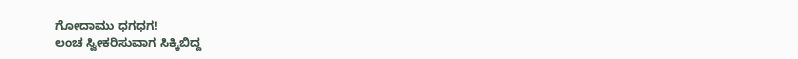ಗೋದಾಮು ಧಗಧಗ!
ಲಂಚ ಸ್ವೀಕರಿಸುವಾಗ ಸಿಕ್ಕಿಬಿದ್ದ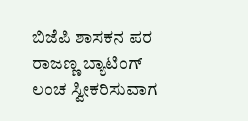ಬಿಜೆಪಿ ಶಾಸಕನ ಪರ ರಾಜಣ್ಣ ಬ್ಯಾಟಿಂಗ್
ಲಂಚ ಸ್ವೀಕರಿಸುವಾಗ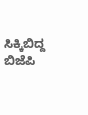ಸಿಕ್ಕಿಬಿದ್ದ ಬಿಜೆಪಿ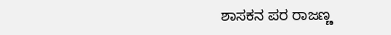ಶಾಸಕನ ಪರ ರಾಜಣ್ಣ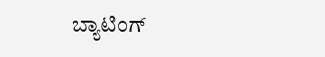ಬ್ಯಾಟಿಂಗ್